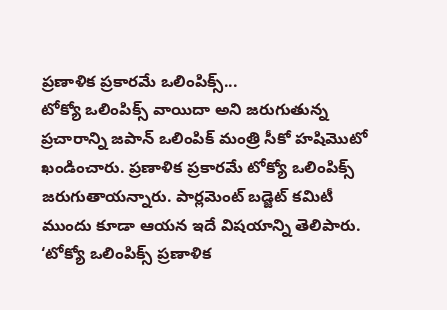ప్రణాళిక ప్రకారమే ఒలింపిక్స్...
టోక్యో ఒలింపిక్స్ వాయిదా అని జరుగుతున్న ప్రచారాన్ని జపాన్ ఒలింపిక్ మంత్రి సీకో హషిమొటో ఖండించారు. ప్రణాళిక ప్రకారమే టోక్యో ఒలింపిక్స్ జరుగుతాయన్నారు. పార్లమెంట్ బడ్జెట్ కమిటీ ముందు కూడా ఆయన ఇదే విషయాన్ని తెలిపారు. ‘టోక్యో ఒలింపిక్స్ ప్రణాళిక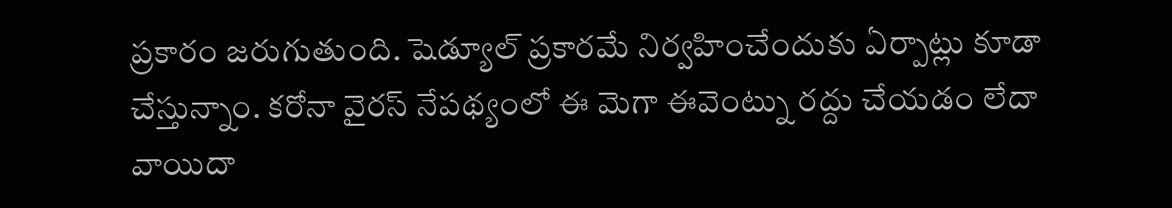ప్రకారం జరుగుతుంది. షెడ్యూల్ ప్రకారమే నిర్వహించేందుకు ఏర్పాట్లు కూడా చేస్తున్నాం. కరోనా వైరస్ నేపథ్యంలో ఈ మెగా ఈవెంట్ను రద్దు చేయడం లేదా వాయిదా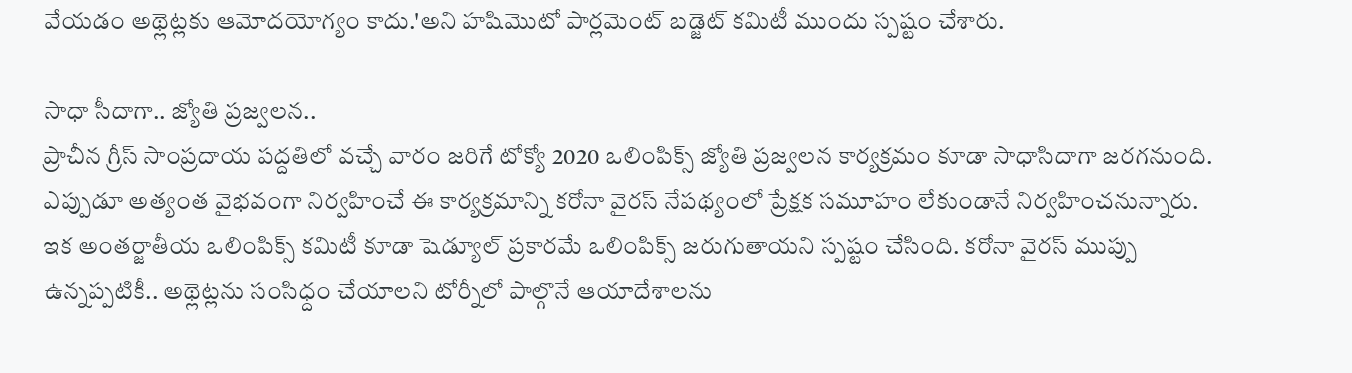వేయడం అథ్లెట్లకు ఆమోదయోగ్యం కాదు.'అని హషిమొటో పార్లమెంట్ బడ్జెట్ కమిటీ ముందు స్పష్టం చేశారు.

సాధా సీదాగా.. జ్యోతి ప్రజ్వలన..
ప్రాచీన గ్రీస్ సాంప్రదాయ పద్దతిలో వచ్చే వారం జరిగే టోక్యో 2020 ఒలింపిక్స్ జ్యోతి ప్రజ్వలన కార్యక్రమం కూడా సాధాసిదాగా జరగనుంది. ఎప్పుడూ అత్యంత వైభవంగా నిర్వహించే ఈ కార్యక్రమాన్ని కరోనా వైరస్ నేపథ్యంలో ప్రేక్షక సమూహం లేకుండానే నిర్వహించనున్నారు. ఇక అంతర్జాతీయ ఒలింపిక్స్ కమిటీ కూడా షెడ్యూల్ ప్రకారమే ఒలింపిక్స్ జరుగుతాయని స్పష్టం చేసింది. కరోనా వైరస్ ముప్పు ఉన్నప్పటికీ.. అథ్లెట్లను సంసిధ్దం చేయాలని టోర్నీలో పాల్గొనే ఆయాదేశాలను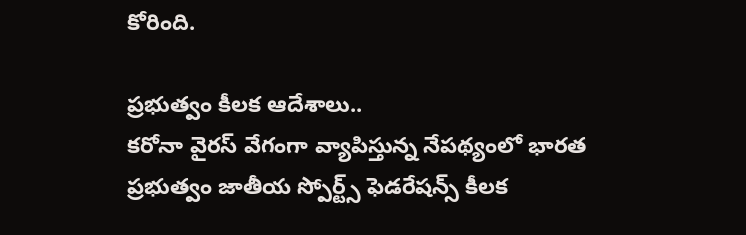కోరింది.

ప్రభుత్వం కీలక ఆదేశాలు..
కరోనా వైరస్ వేగంగా వ్యాపిస్తున్న నేపథ్యంలో భారత ప్రభుత్వం జాతీయ స్పోర్ట్స్ ఫెడరేషన్స్ కీలక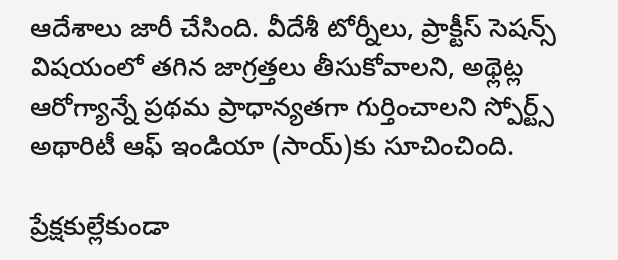ఆదేశాలు జారీ చేసింది. వీదేశీ టోర్నీలు, ప్రాక్టీస్ సెషన్స్ విషయంలో తగిన జాగ్రత్తలు తీసుకోవాలని, అథ్లెట్ల ఆరోగ్యాన్నే ప్రథమ ప్రాధాన్యతగా గుర్తించాలని స్పోర్ట్స్ అథారిటీ ఆఫ్ ఇండియా (సాయ్)కు సూచించింది.

ప్రేక్షకుల్లేకుండా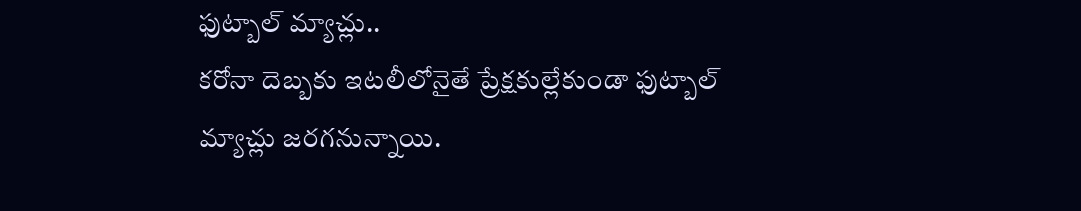ఫుట్బాల్ మ్యాచ్లు..
కరోనా దెబ్బకు ఇటలీలోనైతే ప్రేక్షకుల్లేకుండా ఫుట్బాల్ మ్యాచ్లు జరగనున్నాయి.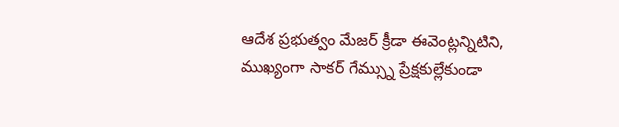ఆదేశ ప్రభుత్వం మేజర్ క్రీడా ఈవెంట్లన్నిటిని, ముఖ్యంగా సాకర్ గేమ్స్ను ప్రేక్షకుల్లేకుండా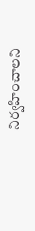నిర్వహించాలని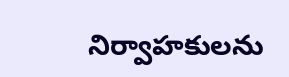నిర్వాహకులను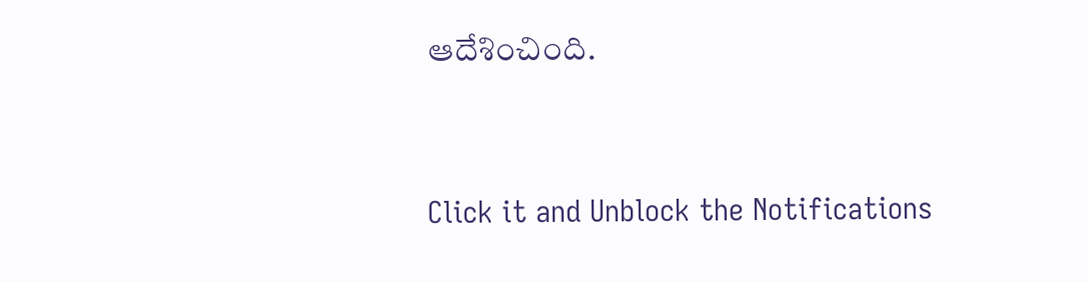ఆదేశించింది.


Click it and Unblock the Notifications